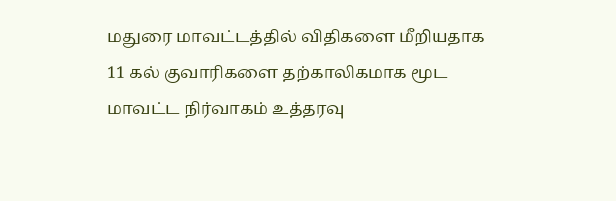மதுரை மாவட்டத்தில் விதிகளை மீறியதாக 11 கல் குவாரிகளை தற்காலிகமாக மூட மாவட்ட நிர்வாகம் உத்தரவு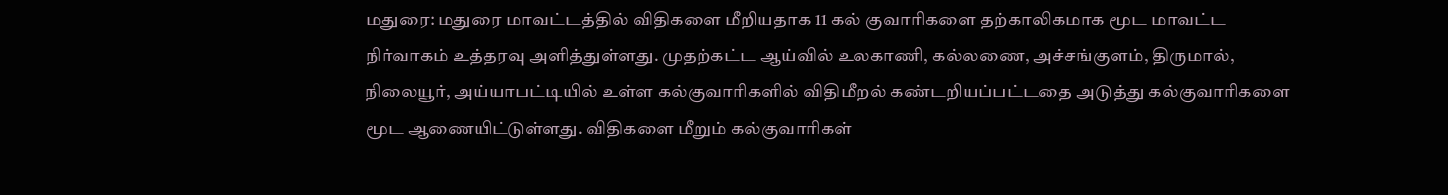மதுரை: மதுரை மாவட்டத்தில் விதிகளை மீறியதாக 11 கல் குவாரிகளை தற்காலிகமாக மூட மாவட்ட நிர்வாகம் உத்தரவு அளித்துள்ளது. முதற்கட்ட ஆய்வில் உலகாணி, கல்லணை, அச்சங்குளம், திருமால், நிலையூர், அய்யாபட்டியில் உள்ள கல்குவாரிகளில் விதிமீறல் கண்டறியப்பட்டதை அடுத்து கல்குவாரிகளை மூட ஆணையிட்டுள்ளது. விதிகளை மீறும் கல்குவாரிகள்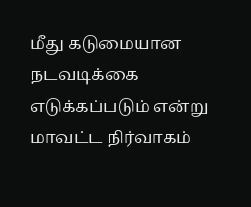மீது கடுமையான நடவடிக்கை எடுக்கப்படும் என்று மாவட்ட நிர்வாகம்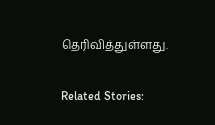தெரிவித்துள்ளது.

Related Stories: